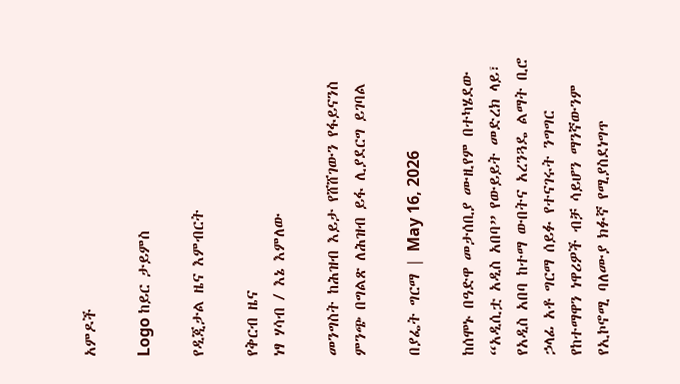አምዶች

Logo ከይር ታይምስ

የዲጂታል ዜና እምብርት

የቅርብ ዜና
ነፃ ሃሳብ / እኔ እምለው

መንግስት ከሕዝብ እይታ የሸሸገውን የፋይናንስ ምንጭ በግልጽ ለሕዝብ ይፋ ሊያደርግ ይገባል

በያፌት ግርማ | May 16, 2026

ከሰሞኑ በዓድዋ መታሰቢያ ሙዚየም በተካሄደው “አዲሲቷ አዲስ አበባ” የውይይት መድረክ ላይ፣ የአዲስ አበባ ከተማ ውበትና አረንጓዴ ልማት ቢሮ ኃላፊ አቶ ግርማ ሰይፉ የተናገሩት ንግግር የከተማዋን ነዋሪዎች ብቻ ሳይሆን ማንኛውንም የኢኮኖሚ ባለሙያ ክፉኛ የሚያስደነግጥ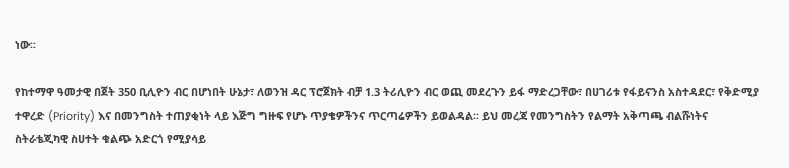ነው፡፡

የከተማዋ ዓመታዊ በጀት 350 ቢሊዮን ብር በሆነበት ሁኔታ፣ ለወንዝ ዳር ፕሮጀክት ብቻ 1.3 ትሪሊዮን ብር ወጪ መደረጉን ይፋ ማድረጋቸው፣ በሀገሪቱ የፋይናንስ አስተዳደር፣ የቅድሚያ ተዋረድ (Priority) እና በመንግስት ተጠያቂነት ላይ እጅግ ግዙፍ የሆኑ ጥያቄዎችንና ጥርጣሬዎችን ይወልዳል፡፡ ይህ መረጃ የመንግስትን የልማት አቅጣጫ ብልሹነትና ስትራቴጂካዊ ስሀተት ቁልጭ አድርጎ የሚያሳይ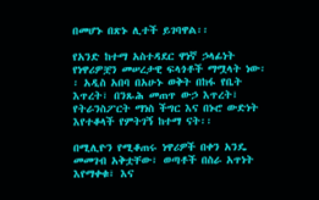በመሆኑ በጽኑ ሊተች ይገባዋል፡፡

የአንድ ከተማ አስተዳደር ዋነኛ ኃላፊነት የነዋሪዎቿን መሠረታዊ ፍላጎቶች ማሟላት ነው፡፡ አዲስ አበባ በአሁኑ ወቅት በከፋ የቤት እጥረት፣ በንጹሕ መጠጥ ውኃ እጥረት፣ የትራንስፖርት ማነስ ችግር እና በኑሮ ውድነት እየተቆላች የምትገኝ ከተማ ናት፡፡

በሚሊዮን የሚቆጠሩ ነዋሪዎች በቀን አንዴ መመገብ አቅቷቸው፣ ወጣቶች በስራ አጥነት እየማቀቁ፣ እና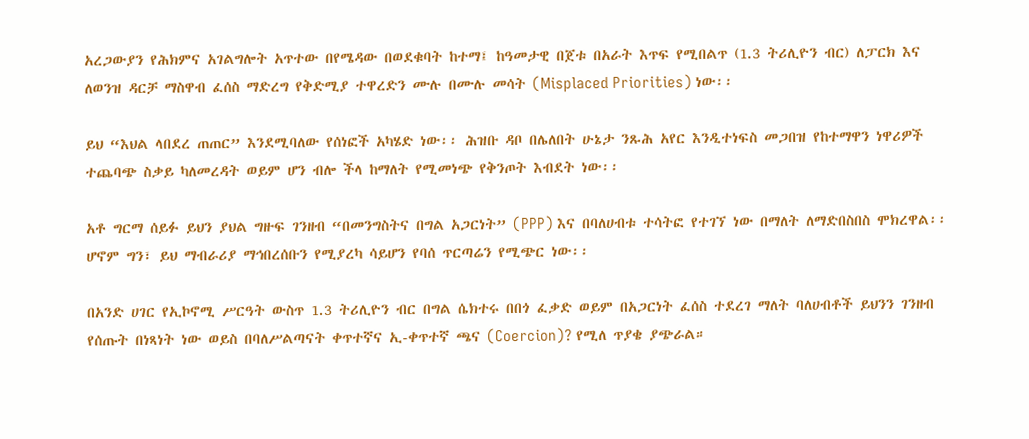አረጋውያን የሕክምና አገልግሎት አጥተው በየሜዳው በወደቁባት ከተማ፤ ከዓመታዊ በጀቱ በአራት እጥፍ የሚበልጥ (1.3 ትሪሊዮን ብር) ለፓርክ እና ለወንዝ ዳርቻ ማስዋብ ፈሰስ ማድረግ የቅድሚያ ተዋረድን ሙሉ በሙሉ መሳት (Misplaced Priorities) ነው፡፡

ይህ “እህል ላበደረ ጠጠር” እንደሚባለው የሰነፎች አካሄድ ነው፡፡ ሕዝቡ ዳቦ በሌለበት ሁኔታ ንጹሕ አየር እንዲተነፍስ መጋበዝ የከተማዋን ነዋሪዎች ተጨባጭ ስቃይ ካለመረዳት ወይም ሆን ብሎ ችላ ከማለት የሚመነጭ የቅንጦት እብደት ነው፡፡

አቶ ግርማ ሰይፉ ይህን ያህል ግዙፍ ገንዘብ “በመንግስትና በግል አጋርነት” (PPP) እና በባለሀብቱ ተሳትፎ የተገኘ ነው በማለት ለማድበስበስ ሞክረዋል፡፡ ሆኖም ግን፣ ይህ ማብራሪያ ማኅበረሰቡን የሚያረካ ሳይሆን የባሰ ጥርጣሬን የሚጭር ነው፡፡

በአንድ ሀገር የኢኮኖሚ ሥርዓት ውስጥ 1.3 ትሪሊዮን ብር በግል ሴክተሩ በበጎ ፈቃድ ወይም በአጋርነት ፈሰስ ተደረገ ማለት ባለሀብቶች ይህንን ገንዘብ የሰጡት በነጻነት ነው ወይስ በባለሥልጣናት ቀጥተኛና ኢ-ቀጥተኛ ጫና (Coercion)? የሚለ ጥያቄ ያጭራል።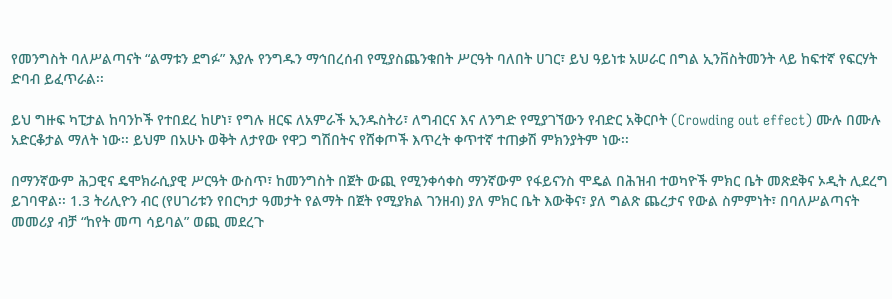የመንግስት ባለሥልጣናት “ልማቱን ደግፉ” እያሉ የንግዱን ማኅበረሰብ የሚያስጨንቁበት ሥርዓት ባለበት ሀገር፣ ይህ ዓይነቱ አሠራር በግል ኢንቨስትመንት ላይ ከፍተኛ የፍርሃት ድባብ ይፈጥራል፡፡

ይህ ግዙፍ ካፒታል ከባንኮች የተበደረ ከሆነ፣ የግሉ ዘርፍ ለአምራች ኢንዱስትሪ፣ ለግብርና እና ለንግድ የሚያገኘውን የብድር አቅርቦት (Crowding out effect) ሙሉ በሙሉ አድርቆታል ማለት ነው፡፡ ይህም በአሁኑ ወቅት ለታየው የዋጋ ግሽበትና የሸቀጦች እጥረት ቀጥተኛ ተጠቃሽ ምክንያትም ነው፡፡

በማንኛውም ሕጋዊና ዴሞክራሲያዊ ሥርዓት ውስጥ፣ ከመንግስት በጀት ውጪ የሚንቀሳቀስ ማንኛውም የፋይናንስ ሞዴል በሕዝብ ተወካዮች ምክር ቤት መጽደቅና ኦዲት ሊደረግ ይገባዋል፡፡ 1.3 ትሪሊዮን ብር (የሀገሪቱን የበርካታ ዓመታት የልማት በጀት የሚያክል ገንዘብ) ያለ ምክር ቤት እውቅና፣ ያለ ግልጽ ጨረታና የውል ስምምነት፣ በባለሥልጣናት መመሪያ ብቻ “ከየት መጣ ሳይባል” ወጪ መደረጉ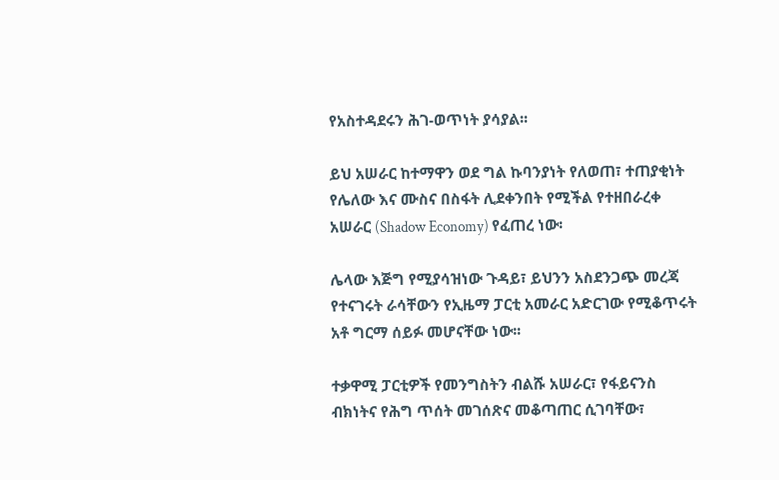የአስተዳደሩን ሕገ-ወጥነት ያሳያል፡፡

ይህ አሠራር ከተማዋን ወደ ግል ኩባንያነት የለወጠ፣ ተጠያቂነት የሌለው እና ሙስና በስፋት ሊደቀንበት የሚችል የተዘበራረቀ አሠራር (Shadow Economy) የፈጠረ ነው፡

ሌላው እጅግ የሚያሳዝነው ጉዳይ፣ ይህንን አስደንጋጭ መረጃ የተናገሩት ራሳቸውን የኢዜማ ፓርቲ አመራር አድርገው የሚቆጥሩት አቶ ግርማ ሰይፉ መሆናቸው ነው፡፡

ተቃዋሚ ፓርቲዎች የመንግስትን ብልሹ አሠራር፣ የፋይናንስ ብክነትና የሕግ ጥሰት መገሰጽና መቆጣጠር ሲገባቸው፣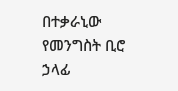በተቃራኒው የመንግስት ቢሮ ኃላፊ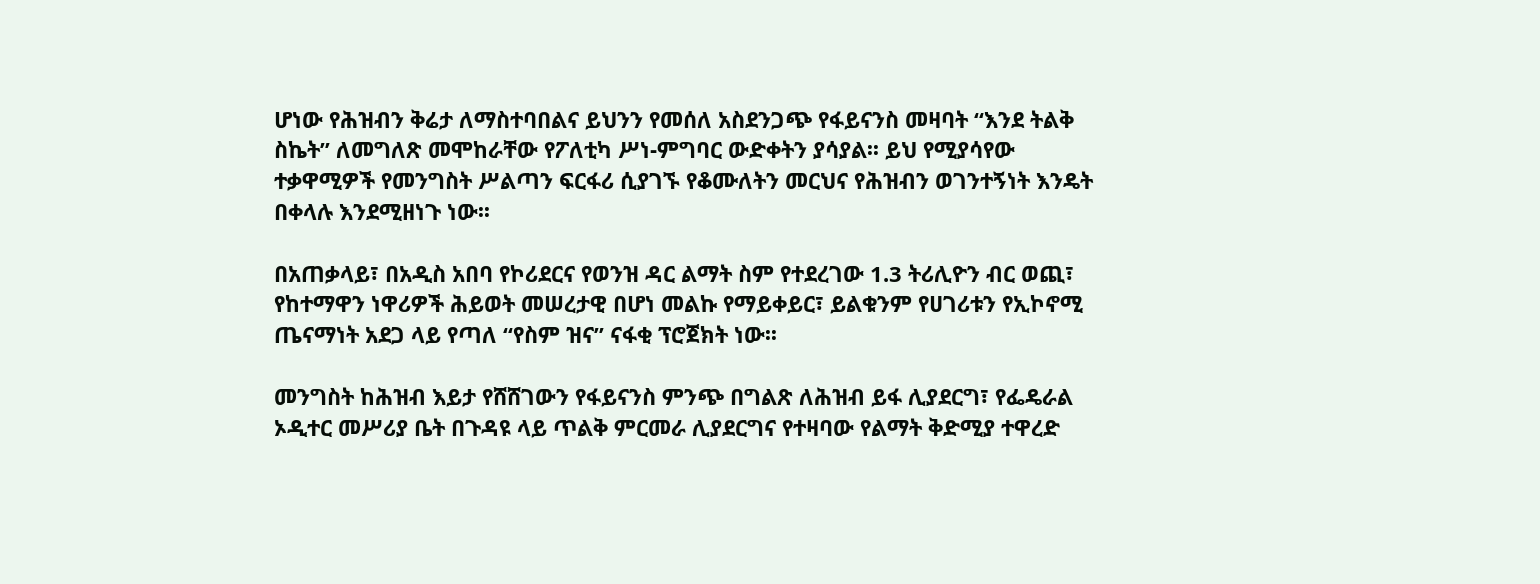ሆነው የሕዝብን ቅሬታ ለማስተባበልና ይህንን የመሰለ አስደንጋጭ የፋይናንስ መዛባት “እንደ ትልቅ ስኬት” ለመግለጽ መሞከራቸው የፖለቲካ ሥነ-ምግባር ውድቀትን ያሳያል፡፡ ይህ የሚያሳየው ተቃዋሚዎች የመንግስት ሥልጣን ፍርፋሪ ሲያገኙ የቆሙለትን መርህና የሕዝብን ወገንተኝነት እንዴት በቀላሉ እንደሚዘነጉ ነው፡፡

በአጠቃላይ፣ በአዲስ አበባ የኮሪደርና የወንዝ ዳር ልማት ስም የተደረገው 1.3 ትሪሊዮን ብር ወጪ፣ የከተማዋን ነዋሪዎች ሕይወት መሠረታዊ በሆነ መልኩ የማይቀይር፣ ይልቁንም የሀገሪቱን የኢኮኖሚ ጤናማነት አደጋ ላይ የጣለ “የስም ዝና” ናፋቂ ፕሮጀክት ነው፡፡

መንግስት ከሕዝብ እይታ የሸሸገውን የፋይናንስ ምንጭ በግልጽ ለሕዝብ ይፋ ሊያደርግ፣ የፌዴራል ኦዲተር መሥሪያ ቤት በጉዳዩ ላይ ጥልቅ ምርመራ ሊያደርግና የተዛባው የልማት ቅድሚያ ተዋረድ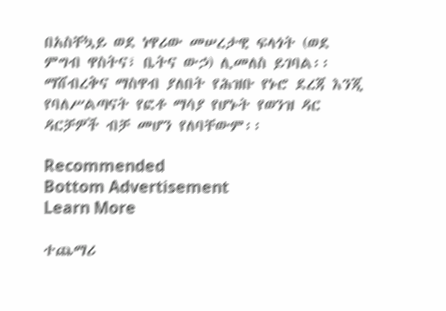በአስቸኳይ ወደ ነዋሪው መሠረታዊ ፍላጎት (ወደ ምግብ ዋስትና፣ ቤትና ውኃ) ሊመለስ ይገባል፡፡ ማሸብረቅና ማስዋብ ያለበት የሕዝቡ የኑሮ ደረጃ እንጂ የባለሥልጣናት የፎቶ ማሳያ የሆኑት የወንዝ ዳር ዳርቻዎች ብቻ መሆን የለባቸውም፡፡

Recommended
Bottom Advertisement
Learn More

ተጨማሪ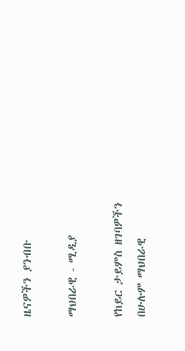ዜናዎችን ያንብቡ

ማህበራዊ - ሚዲያ

የከይር ታይምስ ዘገባዎችን በሁሉም ማህበራዊ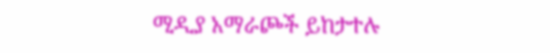ሚዲያ አማራጮች ይከታተሉ